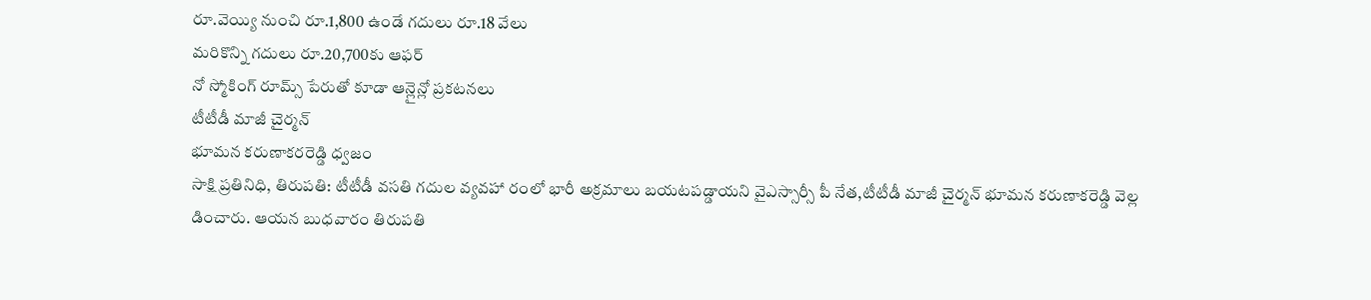రూ.వెయ్యి నుంచి రూ.1,800 ఉండే గదులు రూ.18 వేలు
మరికొన్ని గదులు రూ.20,700కు ఆఫర్
నో స్మోకింగ్ రూమ్స్ పేరుతో కూడా ఆన్లైన్లో ప్రకటనలు
టీటీడీ మాజీ చైర్మన్
భూమన కరుణాకరరెడ్డి ధ్వజం
సాక్షి ప్రతినిధి, తిరుపతి: టీటీడీ వసతి గదుల వ్యవహా రంలో భారీ అక్రమాలు బయటపడ్డాయని వైఎస్సార్సీ పీ నేత,టీటీడీ మాజీ చైర్మన్ భూమన కరుణాకరెడ్డి వెల్ల డించారు. ఆయన బుధవారం తిరుపతి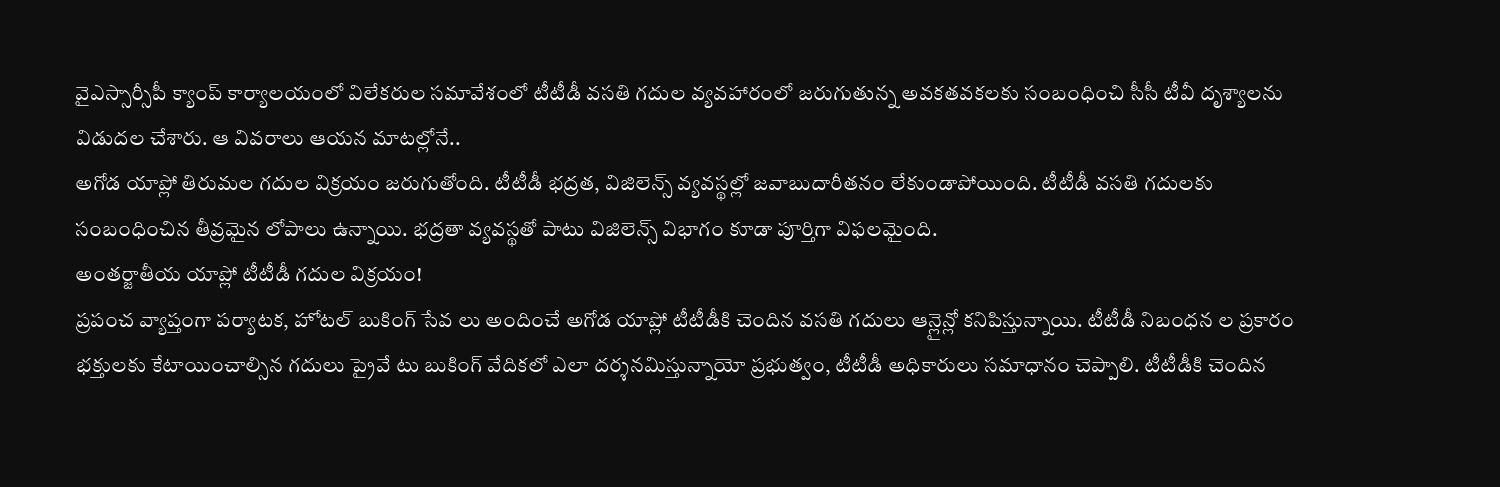వైఎస్సార్సీపీ క్యాంప్ కార్యాలయంలో విలేకరుల సమావేశంలో టీటీడీ వసతి గదుల వ్యవహారంలో జరుగుతున్న అవకతవకలకు సంబంధించి సీసీ టీవీ దృశ్యాలను విడుదల చేశారు. ఆ వివరాలు ఆయన మాటల్లోనే..
అగోడ యాప్లో తిరుమల గదుల విక్రయం జరుగుతోంది. టీటీడీ భద్రత, విజిలెన్స్ వ్యవస్థల్లో జవాబుదారీతనం లేకుండాపోయింది. టీటీడీ వసతి గదులకు సంబంధించిన తీవ్రమైన లోపాలు ఉన్నాయి. భద్రతా వ్యవస్థతో పాటు విజిలెన్స్ విభాగం కూడా పూర్తిగా విఫలమైంది.
అంతర్జాతీయ యాప్లో టీటీడీ గదుల విక్రయం!
ప్రపంచ వ్యాప్తంగా పర్యాటక, హోటల్ బుకింగ్ సేవ లు అందించే అగోడ యాప్లో టీటీడీకి చెందిన వసతి గదులు ఆన్లైన్లో కనిపిస్తున్నాయి. టీటీడీ నిబంధన ల ప్రకారం భక్తులకు కేటాయించాల్సిన గదులు ప్రైవే టు బుకింగ్ వేదికలో ఎలా దర్శనమిస్తున్నాయో ప్రభుత్వం, టీటీడీ అధికారులు సమాధానం చెప్పాలి. టీటీడీకి చెందిన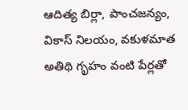ఆదిత్య బిర్లా, పాంచజన్యం, వికాస్ నిలయం, వకుళమాత అతిథి గృహం వంటి పేర్లతో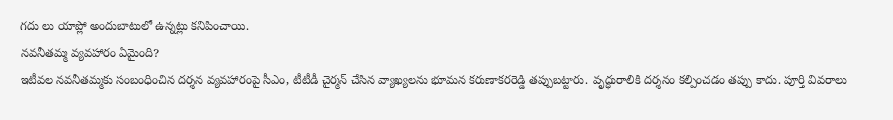గదు లు యాప్లో అందుబాటులో ఉన్నట్లు కనిపించాయి.
నవనీతమ్మ వ్యవహారం ఏమైంది?
ఇటీవల నవనీతమ్మకు సంబంధించిన దర్శన వ్యవహారంపై సీఎం, టీటీడీ చైర్మన్ చేసిన వ్యాఖ్యలను భూమన కరుణాకరరెడ్డి తప్పుబట్టారు. వృద్ధురాలికి దర్శనం కల్పించడం తప్పు కాదు. పూర్తి వివరాలు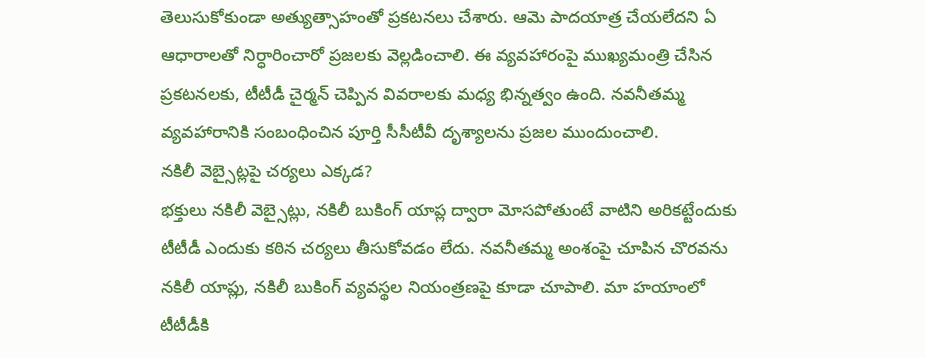తెలుసుకోకుండా అత్యుత్సాహంతో ప్రకటనలు చేశారు. ఆమె పాదయాత్ర చేయలేదని ఏ ఆధారాలతో నిర్ధారించారో ప్రజలకు వెల్లడించాలి. ఈ వ్యవహారంపై ముఖ్యమంత్రి చేసిన ప్రకటనలకు, టీటీడీ చైర్మన్ చెప్పిన వివరాలకు మధ్య భిన్నత్వం ఉంది. నవనీతమ్మ వ్యవహారానికి సంబంధించిన పూర్తి సీసీటీవీ దృశ్యాలను ప్రజల ముందుంచాలి.
నకిలీ వెబ్సైట్లపై చర్యలు ఎక్కడ?
భక్తులు నకిలీ వెబ్సైట్లు, నకిలీ బుకింగ్ యాప్ల ద్వారా మోసపోతుంటే వాటిని అరికట్టేందుకు టీటీడీ ఎందుకు కఠిన చర్యలు తీసుకోవడం లేదు. నవనీతమ్మ అంశంపై చూపిన చొరవను నకిలీ యాప్లు, నకిలీ బుకింగ్ వ్యవస్థల నియంత్రణపై కూడా చూపాలి. మా హయాంలో టీటీడీకి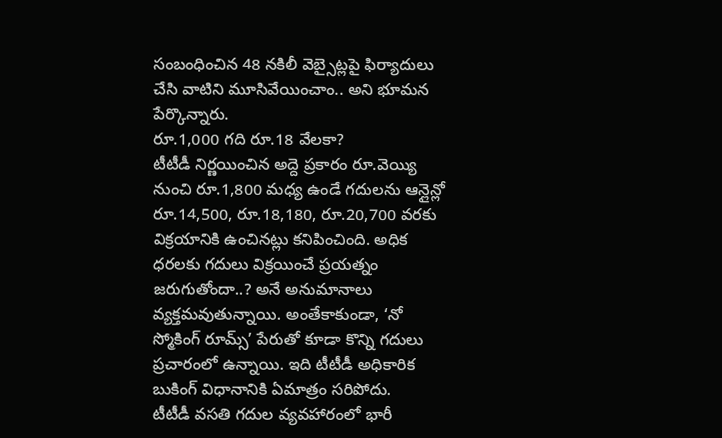సంబంధించిన 48 నకిలీ వెబ్సైట్లపై ఫిర్యాదులు చేసి వాటిని మూసివేయించాం.. అని భూమన పేర్కొన్నారు.
రూ.1,000 గది రూ.18 వేలకా?
టీటీడీ నిర్ణయించిన అద్దె ప్రకారం రూ.వెయ్యి నుంచి రూ.1,800 మధ్య ఉండే గదులను ఆన్లైన్లో రూ.14,500, రూ.18,180, రూ.20,700 వరకు విక్రయానికి ఉంచినట్లు కనిపించింది. అధిక ధరలకు గదులు విక్రయించే ప్రయత్నం జరుగుతోందా..? అనే అనుమానాలు వ్యక్తమవుతున్నాయి. అంతేకాకుండా, ‘నో స్మోకింగ్ రూమ్స్’ పేరుతో కూడా కొన్ని గదులు ప్రచారంలో ఉన్నాయి. ఇది టీటీడీ అధికారిక బుకింగ్ విధానానికి ఏమాత్రం సరిపోదు.
టీటీడీ వసతి గదుల వ్యవహారంలో భారీ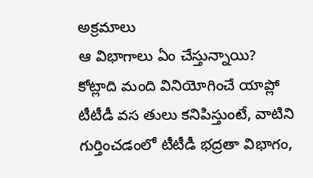అక్రమాలు
ఆ విభాగాలు ఏం చేస్తున్నాయి?
కోట్లాది మంది వినియోగించే యాప్లో టీటీడీ వస తులు కనిపిస్తుంటే, వాటిని గుర్తించడంలో టీటీడీ భద్రతా విభాగం,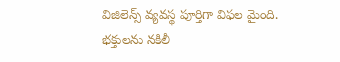విజిలెన్స్ వ్యవస్థ పూర్తిగా విఫల మైంది. భక్తులను నకిలీ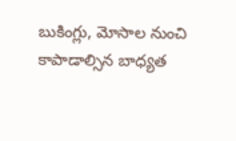బుకింగ్లు, మోసాల నుంచి కాపాడాల్సిన బాధ్యత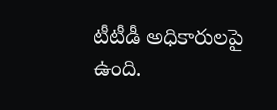టీటీడీ అధికారులపై ఉంది.